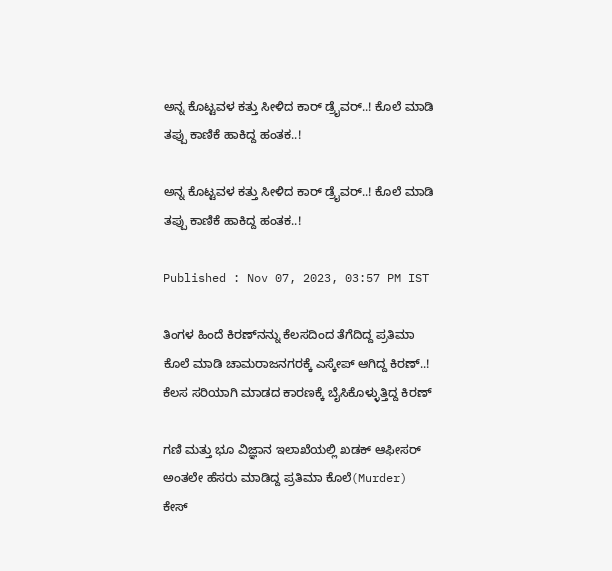ಅನ್ನ ಕೊಟ್ಟವಳ ಕತ್ತು ಸೀಳಿದ ಕಾರ್ ಡ್ರೈವರ್..! ಕೊಲೆ ಮಾಡಿ ತಪ್ಪು ಕಾಣಿಕೆ ಹಾಕಿದ್ದ ಹಂತಕ..!

ಅನ್ನ ಕೊಟ್ಟವಳ ಕತ್ತು ಸೀಳಿದ ಕಾರ್ ಡ್ರೈವರ್..! ಕೊಲೆ ಮಾಡಿ ತಪ್ಪು ಕಾಣಿಕೆ ಹಾಕಿದ್ದ ಹಂತಕ..!

Published : Nov 07, 2023, 03:57 PM IST

ತಿಂಗಳ ಹಿಂದೆ ಕಿರಣ್‌ನನ್ನು ಕೆಲಸದಿಂದ ತೆಗೆದಿದ್ದ ಪ್ರತಿಮಾ
ಕೊಲೆ ಮಾಡಿ ಚಾಮರಾಜನಗರಕ್ಕೆ ಎಸ್ಕೇಪ್ ಆಗಿದ್ದ ಕಿರಣ್..!
ಕೆಲಸ ಸರಿಯಾಗಿ ಮಾಡದ ಕಾರಣಕ್ಕೆ ಬೈಸಿಕೊಳ್ಳುತ್ತಿದ್ದ ಕಿರಣ್

ಗಣಿ ಮತ್ತು ಭೂ ವಿಜ್ಞಾನ ಇಲಾಖೆಯಲ್ಲಿ ಖಡಕ್ ಆಫೀಸರ್ ಅಂತಲೇ ಹೆಸರು ಮಾಡಿದ್ದ ಪ್ರತಿಮಾ ಕೊಲೆ(Murder) ಕೇಸ್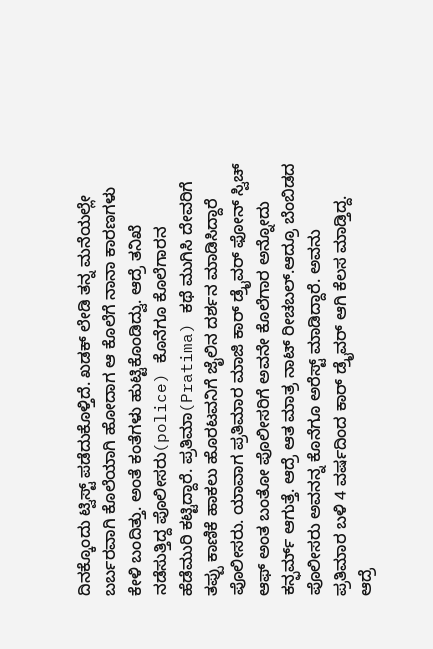ದಿನಕ್ಕೊಂದು ಟ್ವಿಸ್ಟ್ ಪಡೆದುಕೊಳ್ತಿದೆ. ಖಡಕ್ ಲೇಡಿ ತನ್ನ ಮನೆಯಲ್ಲೇ ಬರ್ಬರವಾಗಿ ಕೊಲೆಯಾಗಿ ಹೋದಾಗ ಆ ಕೊಲೆಗೆ ನಾನಾ ಕಾರಣಗಳು ಕೇಳಿ ಬಂದಿತ್ತು. ಅಂತೆ ಕಂತೆಗಳು ಹುಟ್ಟಿಕೊಂಡಿದ್ವು. ಆದ್ರೆ ತನಿಖೆ ನಡೆಸುತ್ತಿದ್ದ ಪೊಲೀಸರು(police) ಕೊನೆಗೂ ಕೊಲೆಗಾರನ ಹೆಡೆಮುರಿ ಕಟ್ಟಿದ್ದಾರೆ. ಪ್ರತಿಮಾ(Pratima) ಕಥೆ ಮುಗಿಸಿ ದೇವರಿಗೆ ತಪ್ಪು ಕಾಣಿಕೆ ಹಾಕಲು ಹೊರಟವನಿಗೆ ಜೈಲಿನ ದರ್ಶನ ಮಾಡಿಸಿದ್ದಾರೆ ಪೊಲೀಸರು. ಯಾವಾಗ ಪ್ರತಿಮಾರ ಮಾಜಿ ಕಾರ್ ಡ್ರೈವರ್ ಫೋನ್ ಸ್ವಿಚ್ ಆಫ್ ಅಂತ ಬಂತೋ ಪೊಲೀಸರಿಗೆ ಅವನೇ ಕೊಲೆಗಾರ ಅನ್ನೋದು ಕನ್ಫರ್ಮ್ ಆಗುತ್ತೆ. ಆದ್ರೆ ಆತ ಮಾತ್ರ ನಾಟ್ ರೀಚಬಲ್.ಆದ್ರೂ ಬೆಂಬಿಡದ ಪೊಲೀಸರು ಅವನನ್ನ ಕೊನೆಗೂ ಅರೆಸ್ಟ್ ಮಾಡಿದ್ದಾರೆ. ಅವನು ಪ್ರತಿಮಾರ ಬಳಿ 4 ವರ್ಷದಿಂದ ಕಾರ್ ಡ್ರೈವರ್ ಆಗಿ ಕೆಲಸ ಮಾಡ್ತಿದ್ದ. ಆದ್ರೆ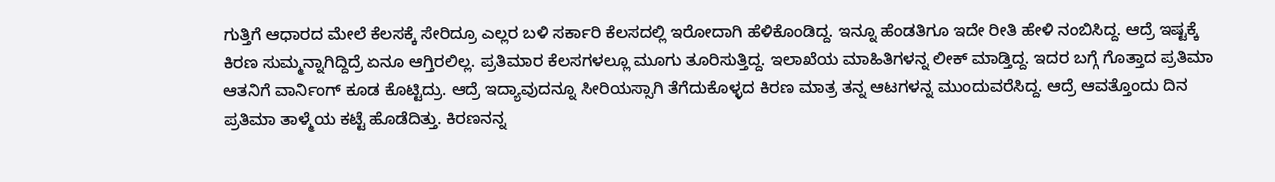ಗುತ್ತಿಗೆ ಆಧಾರದ ಮೇಲೆ ಕೆಲಸಕ್ಕೆ ಸೇರಿದ್ರೂ ಎಲ್ಲರ ಬಳಿ ಸರ್ಕಾರಿ ಕೆಲಸದಲ್ಲಿ ಇರೋದಾಗಿ ಹೆಳಿಕೊಂಡಿದ್ದ. ಇನ್ನೂ ಹೆಂಡತಿಗೂ ಇದೇ ರೀತಿ ಹೇಳಿ ನಂಬಿಸಿದ್ದ. ಆದ್ರೆ ಇಷ್ಟಕ್ಕೆ ಕಿರಣ ಸುಮ್ಮನ್ನಾಗಿದ್ದಿದ್ರೆ ಏನೂ ಆಗ್ತಿರಲಿಲ್ಲ. ಪ್ರತಿಮಾರ ಕೆಲಸಗಳಲ್ಲೂ ಮೂಗು ತೂರಿಸುತ್ತಿದ್ದ. ಇಲಾಖೆಯ ಮಾಹಿತಿಗಳನ್ನ ಲೀಕ್ ಮಾಡ್ತಿದ್ದ. ಇದರ ಬಗ್ಗೆ ಗೊತ್ತಾದ ಪ್ರತಿಮಾ ಆತನಿಗೆ ವಾರ್ನಿಂಗ್ ಕೂಡ ಕೊಟ್ಟಿದ್ರು. ಆದ್ರೆ ಇದ್ಯಾವುದನ್ನೂ ಸೀರಿಯಸ್ಸಾಗಿ ತೆಗೆದುಕೊಳ್ಳದ ಕಿರಣ ಮಾತ್ರ ತನ್ನ ಆಟಗಳನ್ನ ಮುಂದುವರೆಸಿದ್ದ. ಆದ್ರೆ ಆವತ್ತೊಂದು ದಿನ ಪ್ರತಿಮಾ ತಾಳ್ಮೆಯ ಕಟ್ಟೆ ಹೊಡೆದಿತ್ತು. ಕಿರಣನನ್ನ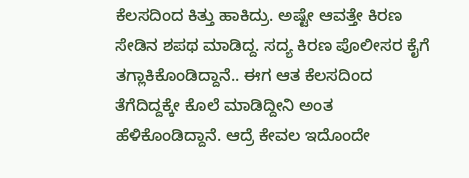ಕೆಲಸದಿಂದ ಕಿತ್ತು ಹಾಕಿದ್ರು. ಅಷ್ಟೇ ಆವತ್ತೇ ಕಿರಣ ಸೇಡಿನ ಶಪಥ ಮಾಡಿದ್ದ. ಸದ್ಯ ಕಿರಣ ಪೊಲೀಸರ ಕೈಗೆ ತಗ್ಲಾಕಿಕೊಂಡಿದ್ದಾನೆ.. ಈಗ ಆತ ಕೆಲಸದಿಂದ ತೆಗೆದಿದ್ದಕ್ಕೇ ಕೊಲೆ ಮಾಡಿದ್ದೀನಿ ಅಂತ ಹೆಳಿಕೊಂಡಿದ್ದಾನೆ. ಆದ್ರೆ ಕೇವಲ ಇದೊಂದೇ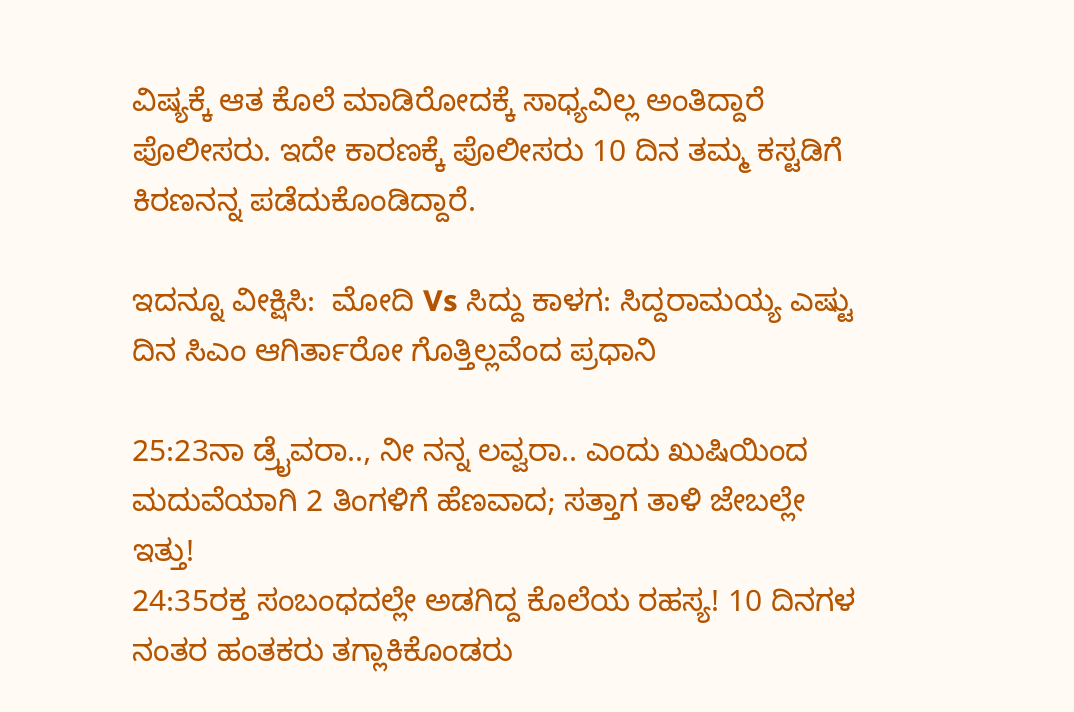ವಿಷ್ಯಕ್ಕೆ ಆತ ಕೊಲೆ ಮಾಡಿರೋದಕ್ಕೆ ಸಾಧ್ಯವಿಲ್ಲ ಅಂತಿದ್ದಾರೆ ಪೊಲೀಸರು. ಇದೇ ಕಾರಣಕ್ಕೆ ಪೊಲೀಸರು 10 ದಿನ ತಮ್ಮ ಕಸ್ಟಡಿಗೆ ಕಿರಣನನ್ನ ಪಡೆದುಕೊಂಡಿದ್ದಾರೆ.

ಇದನ್ನೂ ವೀಕ್ಷಿಸಿ:  ಮೋದಿ Vs ಸಿದ್ದು ಕಾಳಗ: ಸಿದ್ದರಾಮಯ್ಯ ಎಷ್ಟು ದಿನ ಸಿಎಂ ಆಗಿರ್ತಾರೋ ಗೊತ್ತಿಲ್ಲವೆಂದ ಪ್ರಧಾನಿ

25:23ನಾ ಡ್ರೈವರಾ.., ನೀ ನನ್ನ ಲವ್ವರಾ.. ಎಂದು ಖುಷಿಯಿಂದ ಮದುವೆಯಾಗಿ 2 ತಿಂಗಳಿಗೆ ಹೆಣವಾದ; ಸತ್ತಾಗ ತಾಳಿ ಜೇಬಲ್ಲೇ ಇತ್ತು!
24:35ರಕ್ತ ಸಂಬಂಧದಲ್ಲೇ ಅಡಗಿದ್ದ ಕೊಲೆಯ ರಹಸ್ಯ! 10 ದಿನಗಳ ನಂತರ ಹಂತಕರು ತಗ್ಲಾಕಿಕೊಂಡರು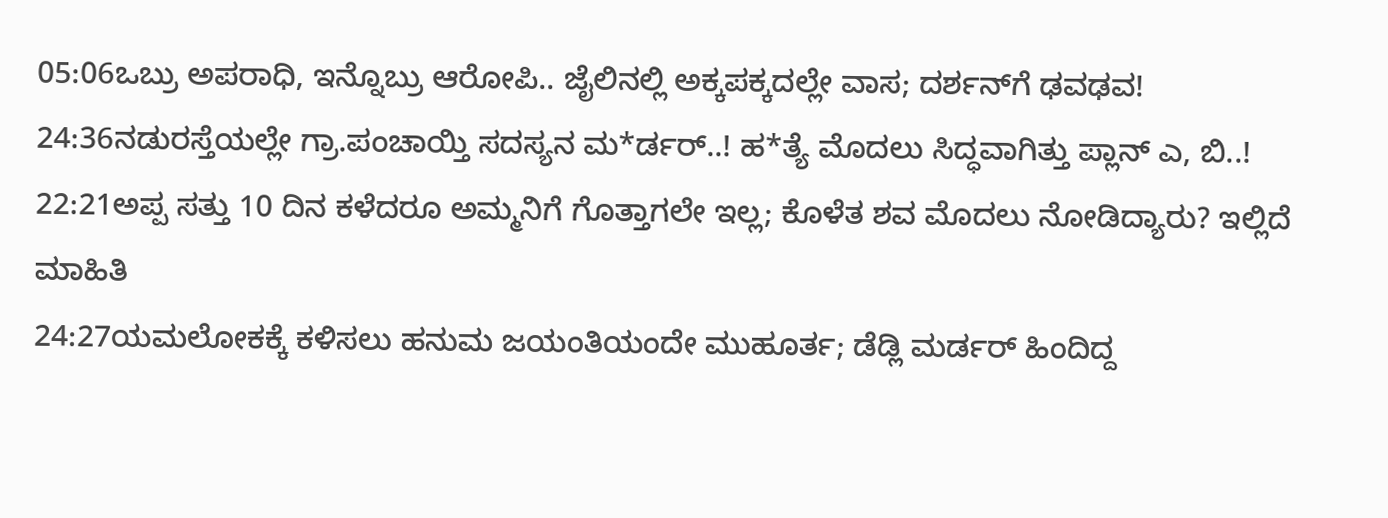05:06ಒಬ್ರು ಅಪರಾಧಿ, ಇನ್ನೊಬ್ರು ಆರೋಪಿ.. ಜೈಲಿನಲ್ಲಿ ಅಕ್ಕಪಕ್ಕದಲ್ಲೇ ವಾಸ; ದರ್ಶನ್‌ಗೆ ಢವಢವ!
24:36ನಡುರಸ್ತೆಯಲ್ಲೇ ಗ್ರಾ.ಪಂಚಾಯ್ತಿ ಸದಸ್ಯನ ಮ*ರ್ಡರ್..! ಹ*ತ್ಯೆ ಮೊದಲು ಸಿದ್ಧವಾಗಿತ್ತು ಪ್ಲಾನ್‌ ಎ, ಬಿ..!
22:21ಅಪ್ಪ ಸತ್ತು 10 ದಿನ ಕಳೆದರೂ ಅಮ್ಮನಿಗೆ ಗೊತ್ತಾಗಲೇ ಇಲ್ಲ; ಕೊಳೆತ ಶವ ಮೊದಲು ನೋಡಿದ್ಯಾರು? ಇಲ್ಲಿದೆ ಮಾಹಿತಿ
24:27ಯಮಲೋಕಕ್ಕೆ ಕಳಿಸಲು ಹನುಮ ಜಯಂತಿಯಂದೇ ಮುಹೂರ್ತ; ಡೆಡ್ಲಿ ಮರ್ಡರ್ ಹಿಂದಿದ್ದ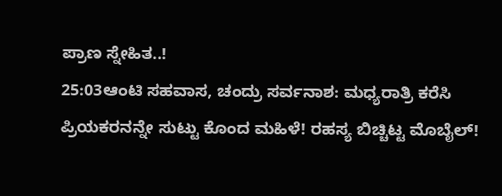ಪ್ರಾಣ ಸ್ನೇಹಿತ..!
25:03ಆಂಟಿ ಸಹವಾಸ, ಚಂದ್ರು ಸರ್ವನಾಶ: ಮಧ್ಯರಾತ್ರಿ ಕರೆಸಿ ಪ್ರಿಯಕರನನ್ನೇ ಸುಟ್ಟು ಕೊಂದ ಮಹಿಳೆ! ರಹಸ್ಯ ಬಿಚ್ಚಿಟ್ಟ ಮೊಬೈಲ್!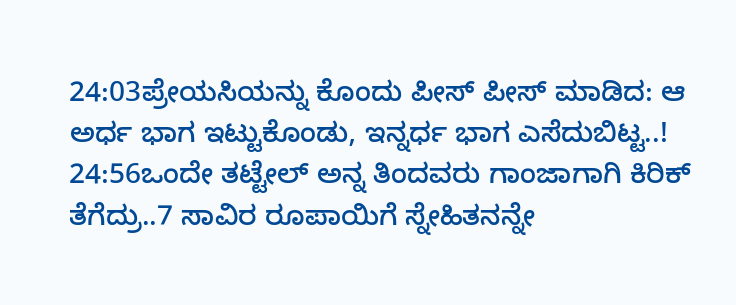24:03ಪ್ರೇಯಸಿಯನ್ನು ಕೊಂದು ಪೀಸ್ ಪೀಸ್ ಮಾಡಿದ: ಆ ಅರ್ಧ ಭಾಗ ಇಟ್ಟುಕೊಂಡು, ಇನ್ನರ್ಧ ಭಾಗ ಎಸೆದುಬಿಟ್ಟ..!
24:56ಒಂದೇ ತಟ್ಟೇಲ್‌ ಅನ್ನ ತಿಂದವರು ಗಾಂಜಾಗಾಗಿ ಕಿರಿಕ್‌ ತೆಗೆದ್ರು..7 ಸಾವಿರ ರೂಪಾಯಿಗೆ ಸ್ನೇಹಿತನನ್ನೇ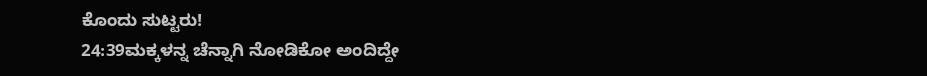ಕೊಂದು ಸುಟ್ಟರು!
24:39ಮಕ್ಕಳನ್ನ ಚೆನ್ನಾಗಿ ನೋಡಿಕೋ ಅಂದಿದ್ದೇ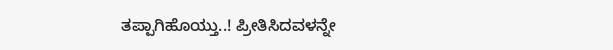ತಪ್ಪಾಗಿಹೊಯ್ತು..! ಪ್ರೀತಿಸಿದವಳನ್ನೇ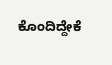ಕೊಂದಿದ್ದೇಕೆ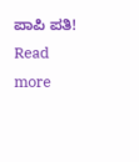ಪಾಪಿ ಪತಿ!
Read more